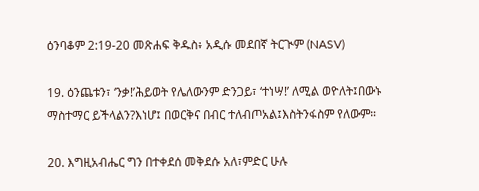ዕንባቆም 2:19-20 መጽሐፍ ቅዱስ፥ አዲሱ መደበኛ ትርጒም (NASV)

19. ዕንጨቱን፣ ‘ንቃ!’ሕይወት የሌለውንም ድንጋይ፣ ‘ተነሣ!’ ለሚል ወዮለት፤በውኑ ማስተማር ይችላልን?እነሆ፤ በወርቅና በብር ተለብጦአል፤እስትንፋስም የለውም።

20. እግዚአብሔር ግን በተቀደሰ መቅደሱ አለ፣ምድር ሁሉ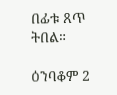በፊቱ ጸጥ ትበል።

ዕንባቆም 2